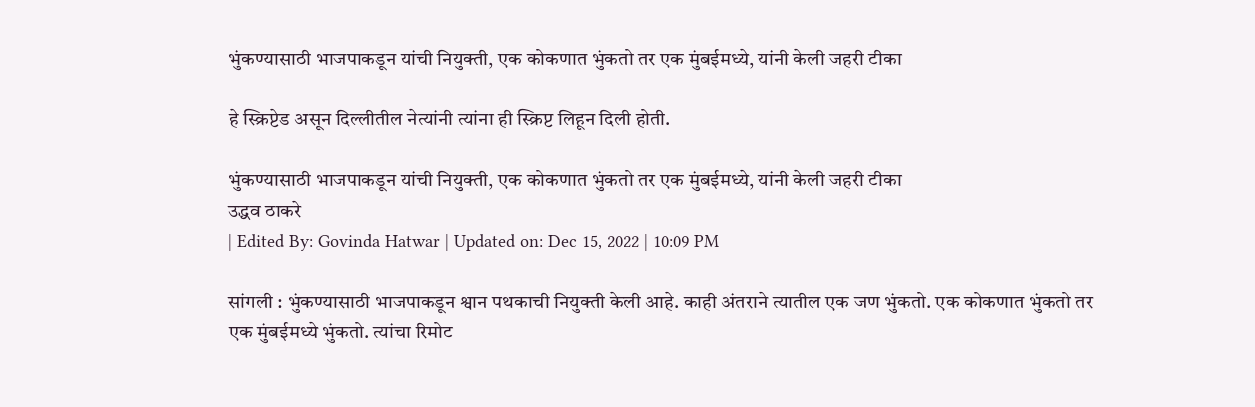भुंकण्यासाठी भाजपाकडून यांची नियुक्ती, एक कोकणात भुंकतो तर एक मुंबईमध्ये, यांनी केली जहरी टीका

हे स्क्रिप्टेड असून दिल्लीतील नेत्यांनी त्यांना ही स्क्रिप्ट लिहून दिली होती.

भुंकण्यासाठी भाजपाकडून यांची नियुक्ती, एक कोकणात भुंकतो तर एक मुंबईमध्ये, यांनी केली जहरी टीका
उद्धव ठाकरे
| Edited By: Govinda Hatwar | Updated on: Dec 15, 2022 | 10:09 PM

सांगली : भुंकण्यासाठी भाजपाकडून श्वान पथकाची नियुक्ती केली आहे. काही अंतराने त्यातील एक जण भुंकतो. एक कोकणात भुंकतो तर एक मुंबईमध्ये भुंकतो. त्यांचा रिमोट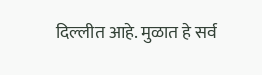दिल्लीत आहे. मुळात हे सर्व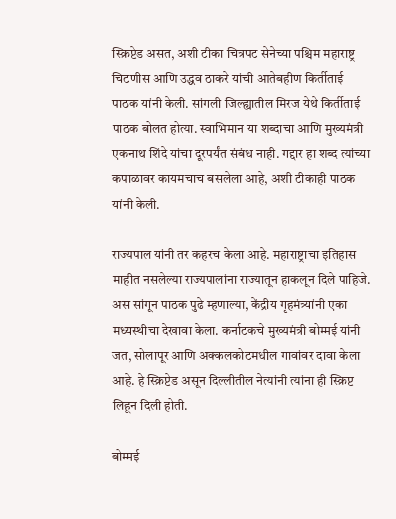स्क्रिप्टेड असत, अशी टीका चित्रपट सेनेच्या पश्चिम महाराष्ट्र चिटणीस आणि उद्धव ठाकरे यांची आतेबहीण किर्तीताई पाठक यांनी केली. सांगली जिल्ह्यातील मिरज येथे किर्तीताई पाठक बोलत होत्या. स्वाभिमान या शब्दाचा आणि मुख्यमंत्री एकनाथ शिंदे यांचा दूरपर्यंत संबंध नाही. गद्दार हा शब्द त्यांच्या कपाळावर कायमचाच बसलेला आहे, अशी टीकाही पाठक यांनी केली.

राज्यपाल यांनी तर कहरच केला आहे. महाराष्ट्राचा इतिहास माहीत नसलेल्या राज्यपालांना राज्यातून हाकलून दिले पाहिजे. अस सांगून पाठक पुढे म्हणाल्या, केंद्रीय गृहमंत्र्यांनी एका मध्यस्थीचा देखावा केला. कर्नाटकचे मुख्यमंत्री बोम्मई यांनी जत, सोलापूर आणि अक्कलकोटमधील गावांवर दावा केला आहे. हे स्क्रिप्टेड असून दिल्लीतील नेत्यांनी त्यांना ही स्क्रिप्ट लिहून दिली होती.

बोम्मई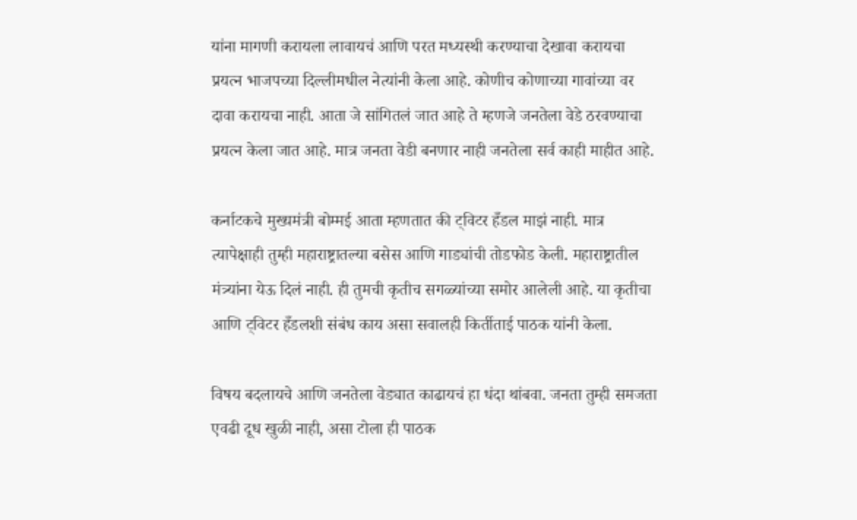यांना मागणी करायला लावायचं आणि परत मध्यस्थी करण्याचा देखावा करायचा प्रयत्न भाजपच्या दिल्लीमधील नेत्यांनी केला आहे. कोणीच कोणाच्या गावांच्या वर दावा करायचा नाही. आता जे सांगितलं जात आहे ते म्हणजे जनतेला वेडे ठरवण्याचा प्रयत्न केला जात आहे. मात्र जनता वेडी बनणार नाही जनतेला सर्व काही माहीत आहे.

कर्नाटकचे मुख्यमंत्री बोम्मई आता म्हणतात की ट्विटर हँडल माझं नाही. मात्र त्यापेक्षाही तुम्ही महाराष्ट्रातल्या बसेस आणि गाड्यांची तोडफोड केली. महाराष्ट्रातील मंत्र्यांना येऊ दिलं नाही. ही तुमची कृतीच सगळ्यांच्या समोर आलेली आहे. या कृतीचा आणि ट्विटर हँडलशी संबंध काय असा सवालही किर्तीताई पाठक यांनी केला.

विषय बदलायचे आणि जनतेला वेड्यात काढायचं हा धंदा थांबवा. जनता तुम्ही समजता एवढी दूध खुळी नाही, असा टोला ही पाठक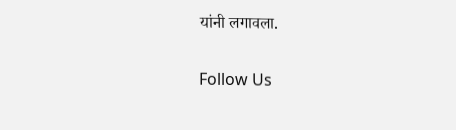यांनी लगावला.

Follow Us